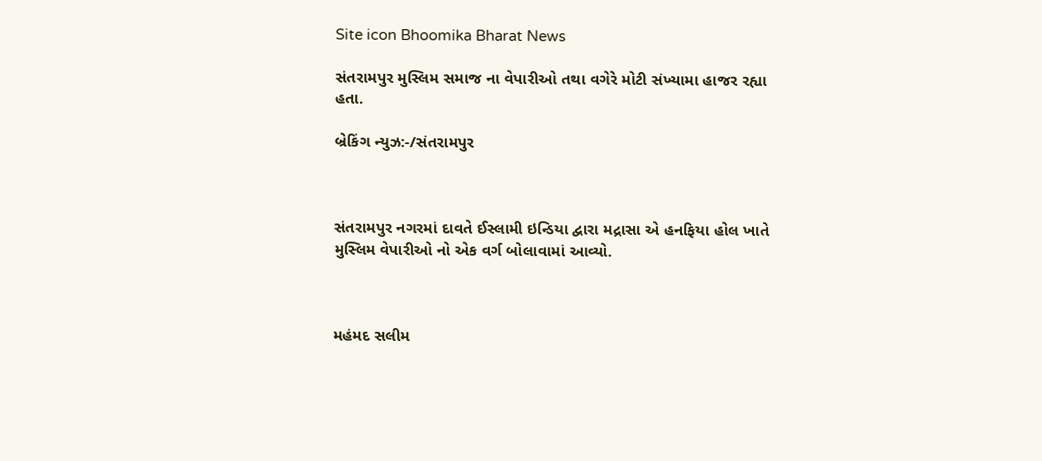Site icon Bhoomika Bharat News

સંતરામપુર મુસ્લિમ સમાજ ના વેપારીઓ તથા વગેરે મોટી સંખ્યામા હાજર રહ્યા હતા.

બ્રેકિંગ ન્યુઝ:-/સંતરામપુર



સંતરામપુર નગરમાં દાવતે ઈસ્લામી ઇન્ડિયા દ્વારા મદ્રાસા એ હનફિયા હોલ ખાતે મુસ્લિમ વેપારીઓ નો એક વર્ગ બોલાવામાં આવ્યો.



મહંમદ સલીમ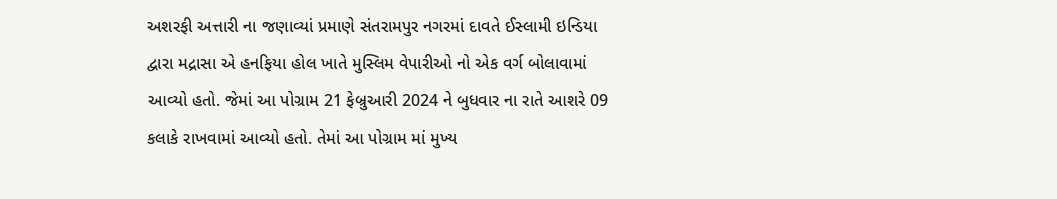અશરફી અત્તારી ના જણાવ્યાં પ્રમાણે સંતરામપુર નગરમાં દાવતે ઈસ્લામી ઇન્ડિયા દ્વારા મદ્રાસા એ હનફિયા હોલ ખાતે મુસ્લિમ વેપારીઓ નો એક વર્ગ બોલાવામાં આવ્યો હતો. જેમાં આ પોગ્રામ 21 ફેબ્રુઆરી 2024 ને બુધવાર ના રાતે આશરે 09 કલાકે રાખવામાં આવ્યો હતો. તેમાં આ પોગ્રામ માં મુખ્ય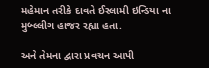મહેમાન તરીકે દાવતે ઈસ્લામી ઇન્ડિયા ના મુબ્લ્લીગ હાજર રહ્યા હતા.

અને તેમના દ્વારા પ્રવચન આપી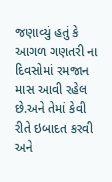જણાવ્યું હતું કે આગળ ગણતરી ના દિવસોમાં રમજાન માસ આવી રહેલ છે.અને તેમાં કેવી રીતે ઇબાદત કરવી અને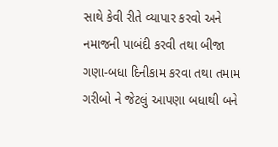સાથે કેવી રીતે વ્યાપાર કરવો અને નમાજની પાબંદી કરવી તથા બીજા ગણા-બધા દિનીકામ કરવા તથા તમામ ગરીબો ને જેટલું આપણા બધાથી બને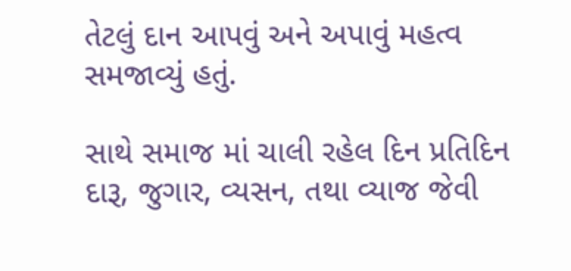તેટલું દાન આપવું અને અપાવું મહત્વ સમજાવ્યું હતું.

સાથે સમાજ માં ચાલી રહેલ દિન પ્રતિદિન દારૂ, જુગાર, વ્યસન, તથા વ્યાજ જેવી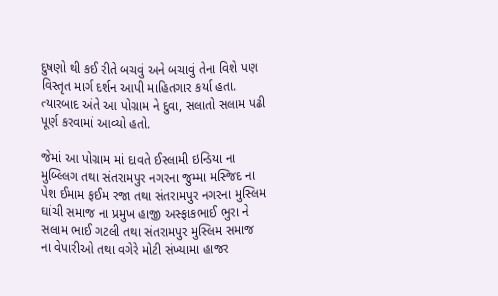દુષણો થી કઈ રીતે બચવું અને બચાવું તેના વિશે પણ વિસ્તૃત માર્ગ દર્શન આપી માહિતગાર કર્યા હતા. ત્યારબાદ અંતે આ પોગ્રામ ને દુવા, સલાતો સલામ પઢી પૂર્ણ કરવામાં આવ્યો હતો.

જેમાં આ પોગ્રામ માં દાવતે ઈસ્લામી ઇન્ડિયા ના મુબ્લ્લિગ તથા સંતરામપુર નગરના જુમ્મા મસ્જિદ ના પેશ ઈમામ ફઈમ રજા તથા સંતરામપુર નગરના મુસ્લિમ ઘાંચી સમાજ ના પ્રમુખ હાજી અસ્ફાકભાઈ ભુરા ને સલામ ભાઈ ગટલી તથા સંતરામપુર મુસ્લિમ સમાજ ના વેપારીઓ તથા વગેરે મોટી સંખ્યામા હાજર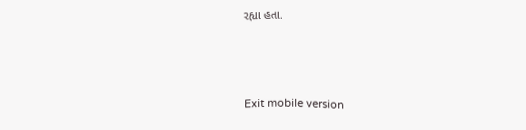રહ્યા હતા.



Exit mobile version